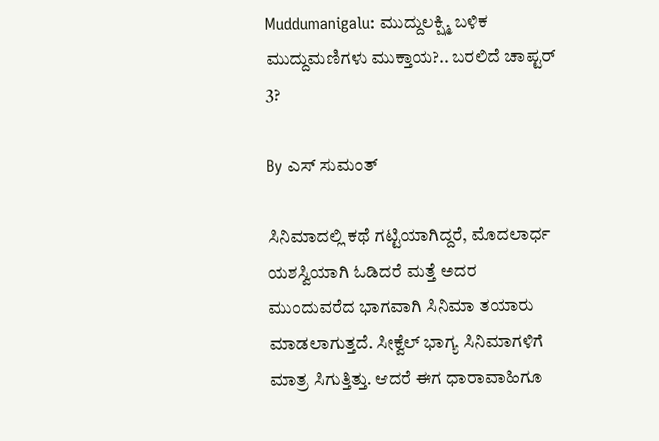Muddumanigalu: ಮುದ್ದುಲಕ್ಷ್ಮಿ ಬಳಿಕ ಮುದ್ದುಮಣಿಗಳು ಮುಕ್ತಾಯ?.. ಬರಲಿದೆ ಚಾಪ್ಟರ್ 3?

By ಎಸ್ ಸುಮಂತ್

ಸಿನಿಮಾದಲ್ಲಿ ಕಥೆ ಗಟ್ಟಿಯಾಗಿದ್ದರೆ, ಮೊದಲಾರ್ಧ ಯಶಸ್ವಿಯಾಗಿ ಓಡಿದರೆ ಮತ್ತೆ ಅದರ ಮುಂದುವರೆದ ಭಾಗವಾಗಿ ಸಿನಿಮಾ ತಯಾರು ಮಾಡಲಾಗುತ್ತದೆ. ಸೀಕ್ವೆಲ್ ಭಾಗ್ಯ ಸಿನಿಮಾಗಳಿಗೆ ಮಾತ್ರ ಸಿಗುತ್ತಿತ್ತು. ಆದರೆ ಈಗ ಧಾರಾವಾಹಿಗೂ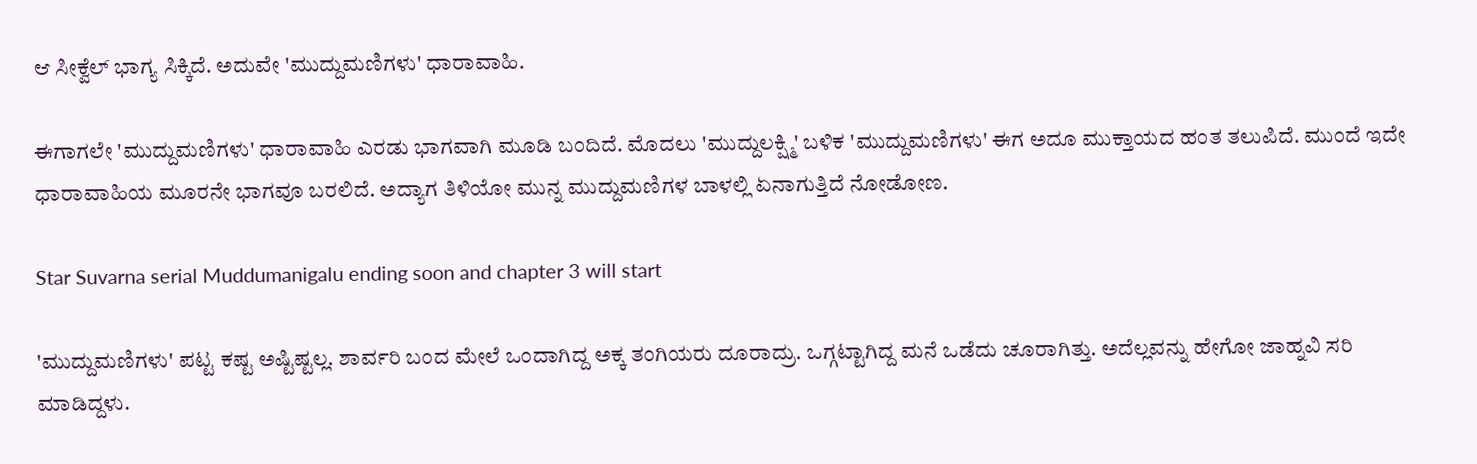ಆ ಸೀಕ್ವೆಲ್ ಭಾಗ್ಯ ಸಿಕ್ಕಿದೆ. ಅದುವೇ 'ಮುದ್ದುಮಣಿಗಳು' ಧಾರಾವಾಹಿ.

ಈಗಾಗಲೇ 'ಮುದ್ದುಮಣಿಗಳು' ಧಾರಾವಾಹಿ ಎರಡು ಭಾಗವಾಗಿ ಮೂಡಿ ಬಂದಿದೆ. ಮೊದಲು 'ಮುದ್ದುಲಕ್ಷ್ಮಿ' ಬಳಿಕ 'ಮುದ್ದುಮಣಿಗಳು' ಈಗ ಅದೂ ಮುಕ್ತಾಯದ ಹಂತ ತಲುಪಿದೆ. ಮುಂದೆ ಇದೇ ಧಾರಾವಾಹಿಯ ಮೂರನೇ ಭಾಗವೂ ಬರಲಿದೆ. ಅದ್ಯಾಗ ತಿಳಿಯೋ ಮುನ್ನ ಮುದ್ದುಮಣಿಗಳ ಬಾಳಲ್ಲಿ ಏನಾಗುತ್ತಿದೆ ನೋಡೋಣ.

Star Suvarna serial Muddumanigalu ending soon and chapter 3 will start

'ಮುದ್ದುಮಣಿಗಳು' ಪಟ್ಟ ಕಷ್ಟ ಅಷ್ಟಿಷ್ಟಲ್ಲ. ಶಾರ್ವರಿ ಬಂದ ಮೇಲೆ ಒಂದಾಗಿದ್ದ ಅಕ್ಕ ತಂಗಿಯರು ದೂರಾದ್ರು. ಒಗ್ಗಟ್ಟಾಗಿದ್ದ ಮನೆ ಒಡೆದು ಚೂರಾಗಿತ್ತು. ಅದೆಲ್ಲವನ್ನು ಹೇಗೋ ಜಾಹ್ನವಿ ಸರಿ‌ ಮಾಡಿದ್ದಳು.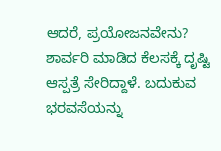ಆದರೆ, ಪ್ರಯೋಜನವೇನು? ಶಾರ್ವರಿ ಮಾಡಿದ ಕೆಲಸಕ್ಕೆ ದೃಷ್ಟಿ ಆಸ್ಪತ್ರೆ ಸೇರಿದ್ದಾಳೆ. ಬದುಕುವ ಭರವಸೆಯನ್ನು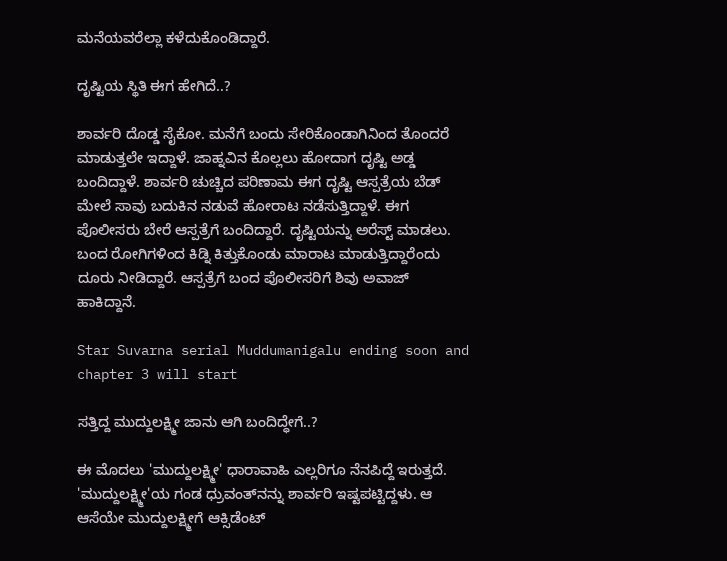ಮನೆಯವರೆಲ್ಲಾ ಕಳೆದುಕೊಂಡಿದ್ದಾರೆ.

ದೃಷ್ಟಿಯ ಸ್ಥಿತಿ ಈಗ ಹೇಗಿದೆ..?

ಶಾರ್ವರಿ ದೊಡ್ಡ ಸೈಕೋ. ಮನೆಗೆ ಬಂದು ಸೇರಿಕೊಂಡಾಗಿನಿಂದ ತೊಂದರೆ ಮಾಡುತ್ತಲೇ ಇದ್ದಾಳೆ. ಜಾಹ್ನವಿನ ಕೊಲ್ಲಲು ಹೋದಾಗ ದೃಷ್ಟಿ ಅಡ್ಡ ಬಂದಿದ್ದಾಳೆ. ಶಾರ್ವರಿ ಚುಚ್ಚಿದ ಪರಿಣಾಮ ಈಗ ದೃಷ್ಟಿ ಆಸ್ಪತ್ರೆಯ ಬೆಡ್ ಮೇಲೆ ಸಾವು ಬದುಕಿನ ನಡುವೆ ಹೋರಾಟ ನಡೆಸುತ್ತಿದ್ದಾಳೆ. ಈಗ ಪೊಲೀಸರು ಬೇರೆ ಆಸ್ಪತ್ರೆಗೆ ಬಂದಿದ್ದಾರೆ. ದೃಷ್ಟಿಯನ್ನು ಅರೆಸ್ಟ್ ಮಾಡಲು. ಬಂದ ರೋಗಿಗಳಿಂದ ಕಿಡ್ನಿ ಕಿತ್ತುಕೊಂಡು ಮಾರಾಟ ಮಾಡುತ್ತಿದ್ದಾರೆಂದು ದೂರು ನೀಡಿದ್ದಾರೆ. ಆಸ್ಪತ್ರೆಗೆ ಬಂದ ಪೊಲೀಸರಿಗೆ ಶಿವು ಅವಾಜ್ ಹಾಕಿದ್ದಾನೆ.

Star Suvarna serial Muddumanigalu ending soon and chapter 3 will start

ಸತ್ತಿದ್ದ ಮುದ್ದುಲಕ್ಷ್ಮೀ ಜಾನು ಆಗಿ ಬಂದಿದ್ಧೇಗೆ..?

ಈ ಮೊದಲು 'ಮುದ್ದುಲಕ್ಷ್ಮೀ' ಧಾರಾವಾಹಿ ಎಲ್ಲರಿಗೂ ನೆನಪಿದ್ದೆ ಇರುತ್ತದೆ. 'ಮುದ್ದುಲಕ್ಷ್ಮೀ'ಯ ಗಂಡ ಧ್ರುವಂತ್‌ನನ್ನು ಶಾರ್ವರಿ ಇಷ್ಟಪಟ್ಟಿದ್ದಳು. ಆ ಆಸೆಯೇ ಮುದ್ದುಲಕ್ಷ್ಮೀಗೆ ಆಕ್ಸಿಡೆಂಟ್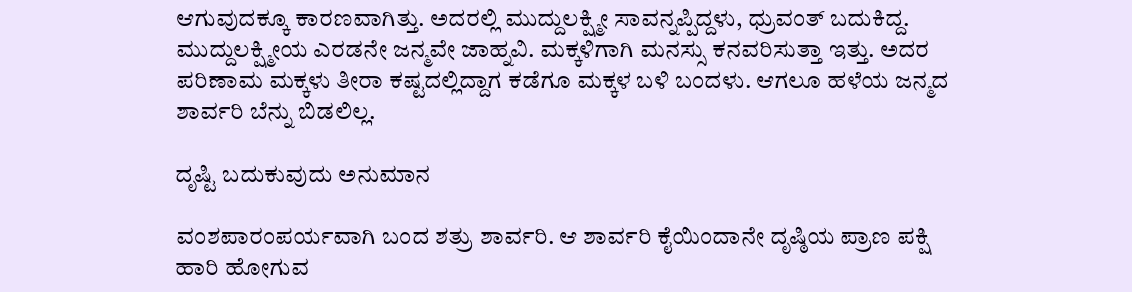ಆಗುವುದಕ್ಕೂ ಕಾರಣವಾಗಿತ್ತು. ಅದರಲ್ಲಿ ಮುದ್ದುಲಕ್ಷ್ಮೀ ಸಾವನ್ನಪ್ಪಿದ್ದಳು, ಧ್ರುವಂತ್ ಬದುಕಿದ್ದ. ಮುದ್ದುಲಕ್ಷ್ಮೀಯ ಎರಡನೇ ಜನ್ಮವೇ ಜಾಹ್ನವಿ. ಮಕ್ಕಳಿಗಾಗಿ ಮನಸ್ಸು ಕನವರಿಸುತ್ತಾ ಇತ್ತು. ಅದರ ಪರಿಣಾಮ ಮಕ್ಕಳು ತೀರಾ ಕಷ್ಟದಲ್ಲಿದ್ದಾಗ ಕಡೆಗೂ ಮಕ್ಕಳ ಬಳಿ ಬಂದಳು. ಆಗಲೂ ಹಳೆಯ ಜನ್ಮದ ಶಾರ್ವರಿ ಬೆನ್ನು ಬಿಡಲಿಲ್ಲ.

ದೃಷ್ಟಿ ಬದುಕುವುದು ಅನುಮಾನ

ವಂಶಪಾರಂಪರ್ಯವಾಗಿ ಬಂದ ಶತ್ರು ಶಾರ್ವರಿ. ಆ ಶಾರ್ವರಿ ಕೈಯಿಂದಾನೇ ದೃಷ್ಠಿಯ ಪ್ರಾಣ ಪಕ್ಷಿ ಹಾರಿ ಹೋಗುವ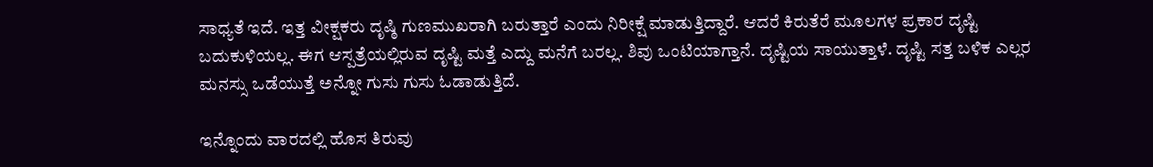ಸಾಧ್ಯತೆ ಇದೆ. ಇತ್ತ ವೀಕ್ಷಕರು ದೃಷ್ಠಿ ಗುಣಮುಖರಾಗಿ ಬರುತ್ತಾರೆ ಎಂದು ನಿರೀಕ್ಷೆ ಮಾಡುತ್ತಿದ್ದಾರೆ. ಆದರೆ ಕಿರುತೆರೆ ಮೂಲಗಳ ಪ್ರಕಾರ ದೃಷ್ಟಿ ಬದುಕುಳಿಯಲ್ಲ. ಈಗ ಆಸ್ಪತ್ರೆಯಲ್ಲಿರುವ ದೃಷ್ಟಿ ಮತ್ತೆ ಎದ್ದು ಮನೆಗೆ ಬರಲ್ಲ. ಶಿವು ಒಂಟಿಯಾಗ್ತಾನೆ. ದೃಷ್ಟಿಯ ಸಾಯುತ್ತಾಳೆ. ದೃಷ್ಟಿ ಸತ್ತ ಬಳಿಕ ಎಲ್ಲರ ಮನಸ್ಸು ಒಡೆಯುತ್ತೆ ಅನ್ನೋ ಗುಸು ಗುಸು ಓಡಾಡುತ್ತಿದೆ.

ಇನ್ನೊಂದು ವಾರದಲ್ಲಿ ಹೊಸ ತಿರುವು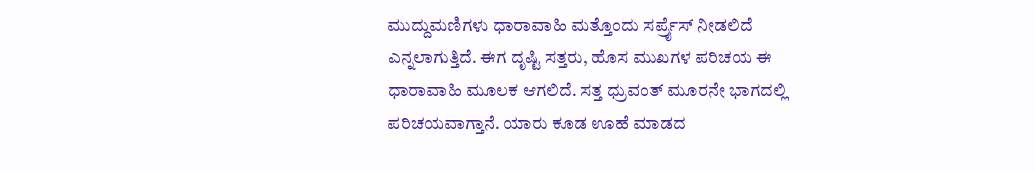ಮುದ್ದುಮಣಿಗಳು ಧಾರಾವಾಹಿ ಮತ್ತೊಂದು ಸರ್ಪ್ರೈಸ್ ನೀಡಲಿದೆ ಎನ್ನಲಾಗುತ್ತಿದೆ. ಈಗ ದೃಷ್ಟಿ ಸತ್ತರು, ಹೊಸ ಮುಖಗಳ ಪರಿಚಯ ಈ ಧಾರಾವಾಹಿ‌ ಮೂಲಕ ಆಗಲಿದೆ. ಸತ್ತ ಧ್ರುವಂತ್ ಮೂರನೇ ಭಾಗದಲ್ಲಿ ಪರಿಚಯವಾಗ್ತಾನೆ. ಯಾರು ಕೂಡ ಊಹೆ ಮಾಡದ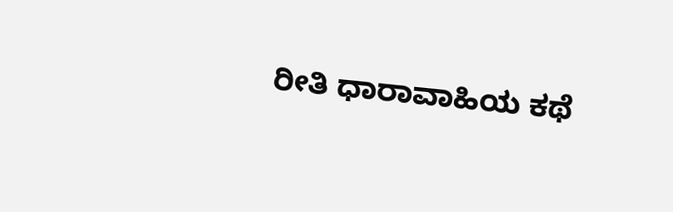ರೀತಿ ಧಾರಾವಾಹಿಯ ಕಥೆ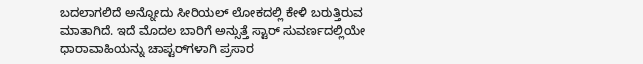ಬದಲಾಗಲಿದೆ ಅನ್ನೋದು ಸೀರಿಯಲ್ ಲೋಕದಲ್ಲಿ ಕೇಳಿ ಬರುತ್ತಿರುವ ಮಾತಾಗಿದೆ. ಇದೆ ಮೊದಲ ಬಾರಿಗೆ ಅನ್ಸುತ್ತೆ ಸ್ಟಾರ್ ಸುವರ್ಣದಲ್ಲಿಯೇ ಧಾರಾವಾಹಿಯನ್ನು ಚಾಪ್ಟರ್‌ಗಳಾಗಿ ಪ್ರಸಾರ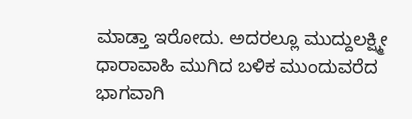ಮಾಡ್ತಾ ಇರೋದು. ಅದರಲ್ಲೂ ಮುದ್ದುಲಕ್ಷ್ಮೀ ಧಾರಾವಾಹಿ ಮುಗಿದ ಬಳಿಕ ಮುಂದುವರೆದ ಭಾಗವಾಗಿ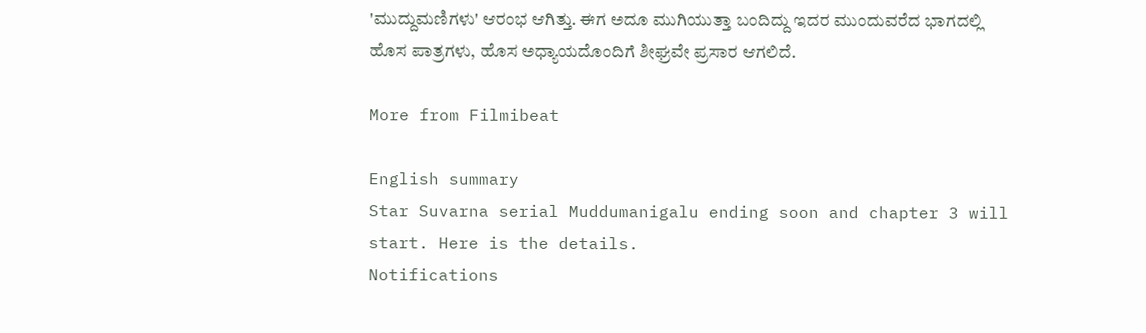'ಮುದ್ದುಮಣಿಗಳು' ಆರಂಭ ಆಗಿತ್ತು. ಈಗ ಅದೂ ಮುಗಿಯುತ್ತಾ ಬಂದಿದ್ದು ಇದರ ಮುಂದುವರೆದ ಭಾಗದಲ್ಲಿ ಹೊಸ ಪಾತ್ರಗಳು, ಹೊಸ ಅಧ್ಯಾಯದೊಂದಿಗೆ ಶೀಘ್ರವೇ ಪ್ರಸಾರ ಆಗಲಿದೆ.

More from Filmibeat

English summary
Star Suvarna serial Muddumanigalu ending soon and chapter 3 will start. Here is the details.
Notifications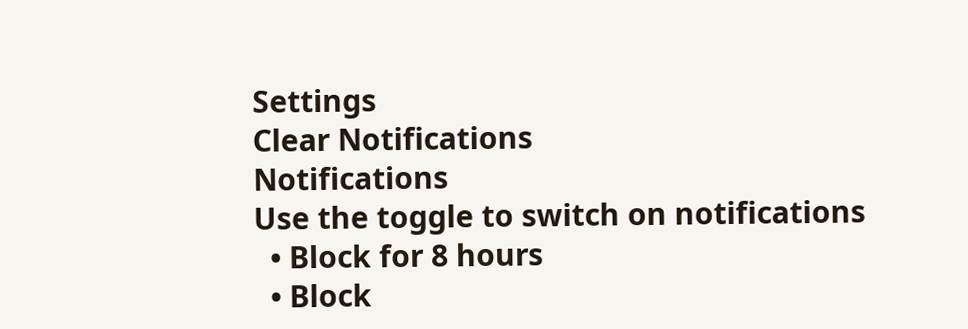Settings
Clear Notifications
Notifications
Use the toggle to switch on notifications
  • Block for 8 hours
  • Block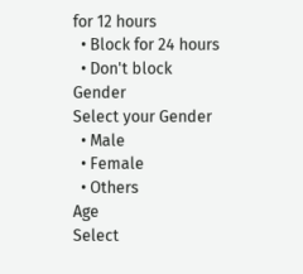for 12 hours
  • Block for 24 hours
  • Don't block
Gender
Select your Gender
  • Male
  • Female
  • Others
Age
Select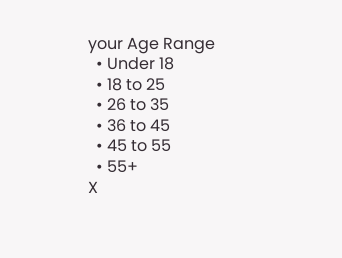your Age Range
  • Under 18
  • 18 to 25
  • 26 to 35
  • 36 to 45
  • 45 to 55
  • 55+
X